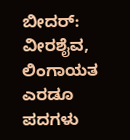ಬೀದರ್: ವೀರಶೈವ, ಲಿಂಗಾಯತ ಎರಡೂ ಪದಗಳು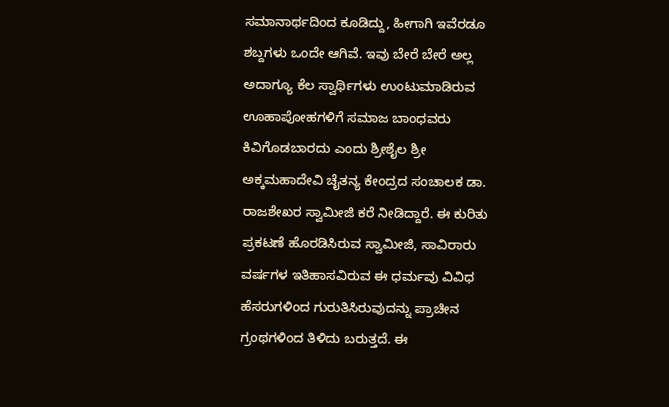ಸಮಾನಾರ್ಥದಿಂದ ಕೂಡಿದ್ದು, ಹೀಗಾಗಿ ಇವೆರಡೂ ಶಬ್ದಗಳು ಒಂದೇ ಆಗಿವೆ. ಇವು ಬೇರೆ ಬೇರೆ ಅಲ್ಲ ಅದಾಗ್ಯೂ ಕೆಲ ಸ್ವಾರ್ಥಿಗಳು ಉಂಟುಮಾಡಿರುವ ಊಹಾಪೋಹಗಳಿಗೆ ಸಮಾಜ ಬಾಂಧವರು ಕಿವಿಗೊಡಬಾರದು ಎಂದು ಶ್ರೀಶೈಲ ಶ್ರೀ ಅಕ್ಕಮಹಾದೇವಿ ಚೈತನ್ಯ ಕೇಂದ್ರದ ಸಂಚಾಲಕ ಡಾ. ರಾಜಶೇಖರ ಸ್ವಾಮೀಜಿ ಕರೆ ನೀಡಿದ್ದಾರೆ. ಈ ಕುರಿತು ಪ್ರಕಟಣೆ ಹೊರಡಿಸಿರುವ ಸ್ವಾಮೀಜಿ, ಸಾವಿರಾರು ವರ್ಷಗಳ ಇತಿಹಾಸವಿರುವ ಈ ಧರ್ಮವು ವಿವಿಧ ಹೆಸರುಗಳಿಂದ ಗುರುತಿಸಿರುವುದನ್ನು ಪ್ರಾಚೀನ ಗ್ರಂಥಗಳಿಂದ ತಿಳಿದು ಬರುತ್ತದೆ. ಈ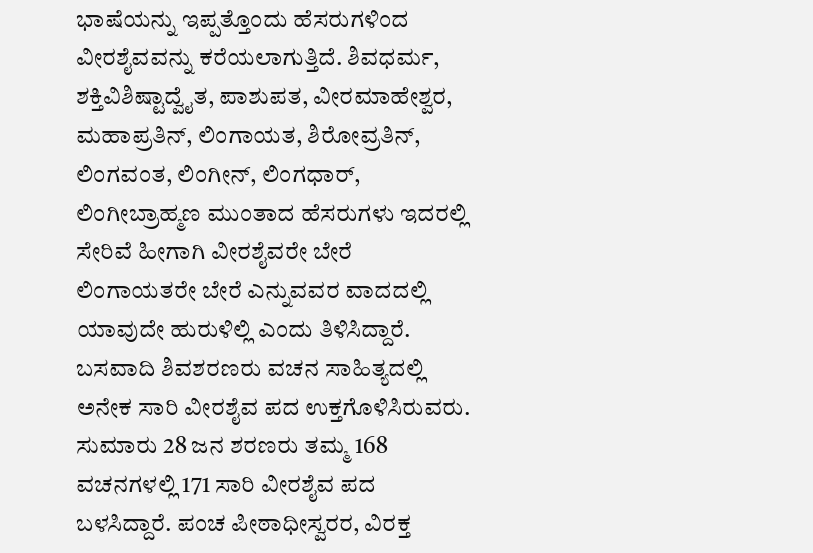ಭಾಷೆಯನ್ನು ಇಪ್ಪತ್ತೊಂದು ಹೆಸರುಗಳಿಂದ ವೀರಶೈವವನ್ನು ಕರೆಯಲಾಗುತ್ತಿದೆ. ಶಿವಧರ್ಮ, ಶಕ್ತಿವಿಶಿಷ್ಟಾದ್ವೈತ, ಪಾಶುಪತ, ವೀರಮಾಹೇಶ್ವರ, ಮಹಾಪ್ರತಿನ್, ಲಿಂಗಾಯತ, ಶಿರೋವ್ರತಿನ್, ಲಿಂಗವಂತ, ಲಿಂಗೀನ್, ಲಿಂಗಧಾರ್, ಲಿಂಗೀಬ್ರಾಹ್ಮಣ ಮುಂತಾದ ಹೆಸರುಗಳು ಇದರಲ್ಲಿ ಸೇರಿವೆ ಹೀಗಾಗಿ ವೀರಶೈವರೇ ಬೇರೆ ಲಿಂಗಾಯತರೇ ಬೇರೆ ಎನ್ನುವವರ ವಾದದಲ್ಲಿ ಯಾವುದೇ ಹುರುಳಿಲ್ಲಿ ಎಂದು ತಿಳಿಸಿದ್ದಾರೆ. ಬಸವಾದಿ ಶಿವಶರಣರು ವಚನ ಸಾಹಿತ್ಯದಲ್ಲಿ ಅನೇಕ ಸಾರಿ ವೀರಶೈವ ಪದ ಉಕ್ತಗೊಳಿಸಿರುವರು. ಸುಮಾರು 28 ಜನ ಶರಣರು ತಮ್ಮ 168 ವಚನಗಳಲ್ಲಿ 171 ಸಾರಿ ವೀರಶೈವ ಪದ ಬಳಸಿದ್ದಾರೆ. ಪಂಚ ಪೀಠಾಧೀಸ್ವರರ, ವಿರಕ್ತ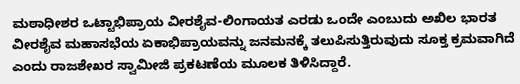ಮಠಾಧೀಶರ ಒಟ್ಟಾಭಿಪ್ರಾಯ ವೀರಶೈವ-ಲಿಂಗಾಯತ ಎರಡು ಒಂದೇ ಎಂಬುದು ಅಖಿಲ ಭಾರತ ವೀರಶೈವ ಮಹಾಸಭೆಯ ಏಕಾಭಿಪ್ರಾಯವನ್ನು ಜನಮನಕ್ಕೆ ತಲುಪಿಸುತ್ತಿರುವುದು ಸೂಕ್ತ ಕ್ರಮವಾಗಿದೆ ಎಂದು ರಾಜಶೇಖರ ಸ್ವಾಮೀಜಿ ಪ್ರಕಟಣೆಯ ಮೂಲಕ ತಿಳಿಸಿದ್ದಾರೆ.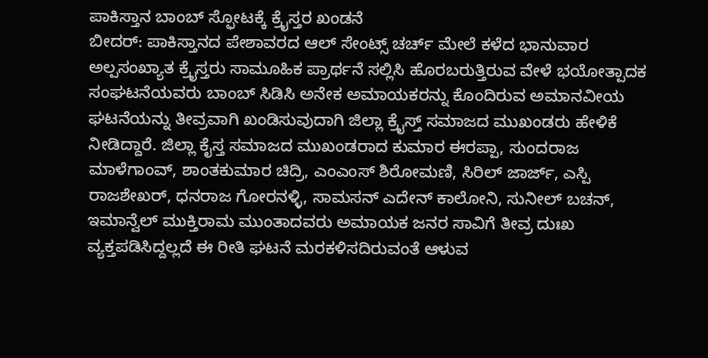ಪಾಕಿಸ್ತಾನ ಬಾಂಬ್ ಸ್ಫೋಟಕ್ಕೆ ಕ್ರೈಸ್ತರ ಖಂಡನೆ
ಬೀದರ್: ಪಾಕಿಸ್ತಾನದ ಪೇಶಾವರದ ಆಲ್ ಸೇಂಟ್ಸ್ ಚರ್ಚ್ ಮೇಲೆ ಕಳೆದ ಭಾನುವಾರ ಅಲ್ಪಸಂಖ್ಯಾತ ಕ್ರೈಸ್ತರು ಸಾಮೂಹಿಕ ಪ್ರಾರ್ಥನೆ ಸಲ್ಲಿಸಿ ಹೊರಬರುತ್ತಿರುವ ವೇಳೆ ಭಯೋತ್ಪಾದಕ ಸಂಘಟನೆಯವರು ಬಾಂಬ್ ಸಿಡಿಸಿ ಅನೇಕ ಅಮಾಯಕರನ್ನು ಕೊಂದಿರುವ ಅಮಾನವೀಯ ಘಟನೆಯನ್ನು ತೀವ್ರವಾಗಿ ಖಂಡಿಸುವುದಾಗಿ ಜಿಲ್ಲಾ ಕ್ರೈಸ್ತ್ ಸಮಾಜದ ಮುಖಂಡರು ಹೇಳಿಕೆ ನೀಡಿದ್ದಾರೆ. ಜಿಲ್ಲಾ ಕೈಸ್ತ ಸಮಾಜದ ಮುಖಂಡರಾದ ಕುಮಾರ ಈರಪ್ಪಾ, ಸುಂದರಾಜ ಮಾಳೆಗಾಂವ್, ಶಾಂತಕುಮಾರ ಚಿದ್ರಿ, ಎಂಎಂಸ್ ಶಿರೋಮಣಿ, ಸಿರಿಲ್ ಜಾರ್ಜ್, ಎಸ್ಪಿ ರಾಜಶೇಖರ್, ಧನರಾಜ ಗೋರನಳ್ಳಿ, ಸಾಮಸನ್ ಎದೇನ್ ಕಾಲೋನಿ, ಸುನೀಲ್ ಬಚನ್, ಇಮಾನ್ವೆಲ್ ಮುಕ್ತಿರಾಮ ಮುಂತಾದವರು ಅಮಾಯಕ ಜನರ ಸಾವಿಗೆ ತೀವ್ರ ದುಃಖ ವ್ಯಕ್ತಪಡಿಸಿದ್ದಲ್ಲದೆ ಈ ರೀತಿ ಘಟನೆ ಮರಕಳಿಸದಿರುವಂತೆ ಆಳುವ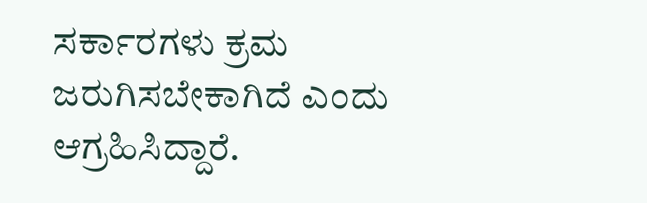ಸರ್ಕಾರಗಳು ಕ್ರಮ ಜರುಗಿಸಬೇಕಾಗಿದೆ ಎಂದು ಆಗ್ರಹಿಸಿದ್ದಾರೆ.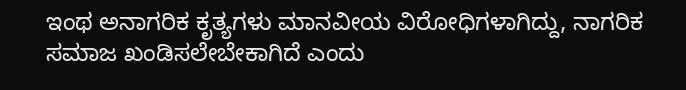ಇಂಥ ಅನಾಗರಿಕ ಕೃತ್ಯಗಳು ಮಾನವೀಯ ವಿರೋಧಿಗಳಾಗಿದ್ದು, ನಾಗರಿಕ ಸಮಾಜ ಖಂಡಿಸಲೇಬೇಕಾಗಿದೆ ಎಂದು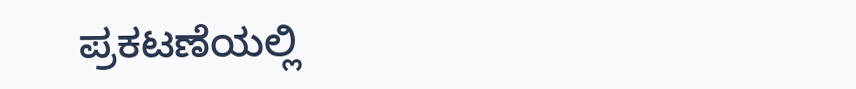ಪ್ರಕಟಣೆಯಲ್ಲಿ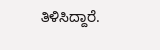ತಿಳಿಸಿದ್ದಾರೆ.